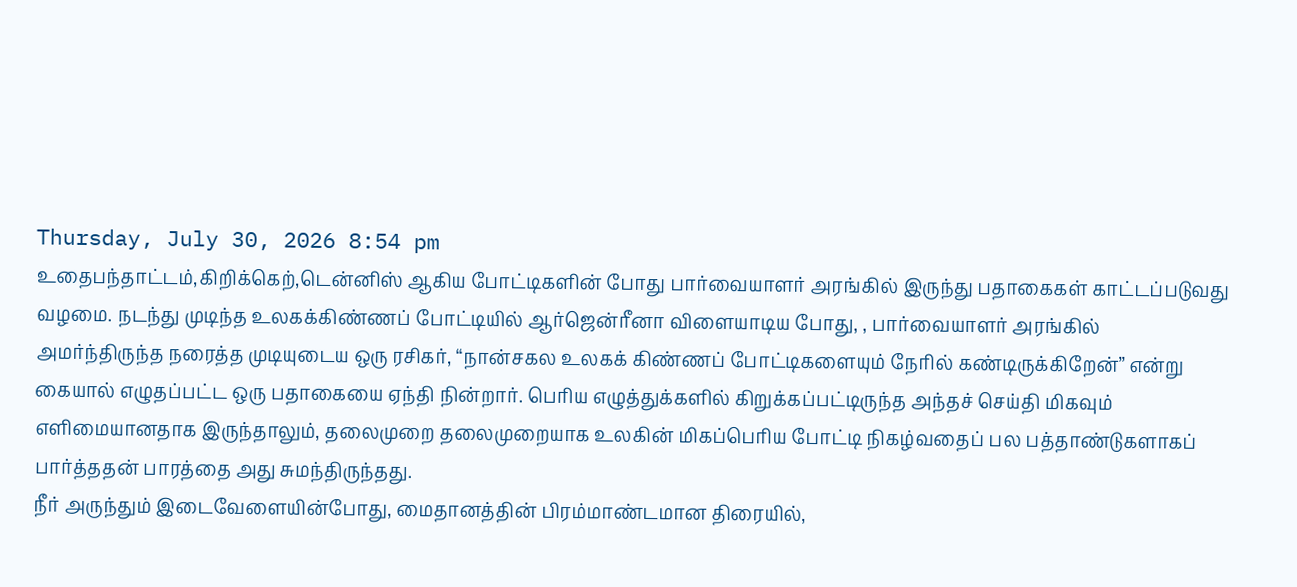Thursday, July 30, 2026 8:54 pm
உதைபந்தாட்டம்,கிறிக்கெற்,டென்னிஸ் ஆகிய போட்டிகளின் போது பார்வையாளர் அரங்கில் இருந்து பதாகைகள் காட்டப்படுவது வழமை. நடந்து முடிந்த உலகக்கிண்ணப் போட்டியில் ஆர்ஜென்ரீனா விளையாடிய போது, , பார்வையாளர் அரங்கில் அமர்ந்திருந்த நரைத்த முடியுடைய ஒரு ரசிகர், “நான்சகல உலகக் கிண்ணப் போட்டிகளையும் நேரில் கண்டிருக்கிறேன்” என்று கையால் எழுதப்பட்ட ஒரு பதாகையை ஏந்தி நின்றார். பெரிய எழுத்துக்களில் கிறுக்கப்பட்டிருந்த அந்தச் செய்தி மிகவும் எளிமையானதாக இருந்தாலும், தலைமுறை தலைமுறையாக உலகின் மிகப்பெரிய போட்டி நிகழ்வதைப் பல பத்தாண்டுகளாகப் பார்த்ததன் பாரத்தை அது சுமந்திருந்தது.
நீர் அருந்தும் இடைவேளையின்போது, மைதானத்தின் பிரம்மாண்டமான திரையில்,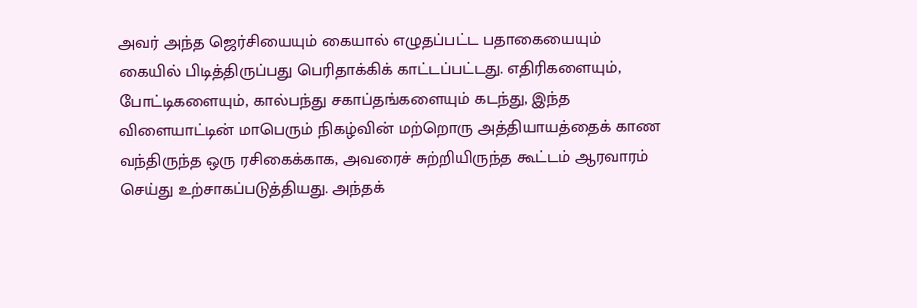அவர் அந்த ஜெர்சியையும் கையால் எழுதப்பட்ட பதாகையையும் கையில் பிடித்திருப்பது பெரிதாக்கிக் காட்டப்பட்டது. எதிரிகளையும், போட்டிகளையும், கால்பந்து சகாப்தங்களையும் கடந்து, இந்த விளையாட்டின் மாபெரும் நிகழ்வின் மற்றொரு அத்தியாயத்தைக் காண வந்திருந்த ஒரு ரசிகைக்காக, அவரைச் சுற்றியிருந்த கூட்டம் ஆரவாரம் செய்து உற்சாகப்படுத்தியது. அந்தக்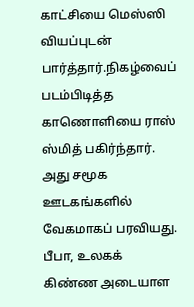காட்சியை மெஸ்ஸி வியப்புடன் பார்த்தார்.நிகழ்வைப் படம்பிடித்த காணொளியை ராஸ் ஸ்மித் பகிர்ந்தார். அது சமூக ஊடகங்களில் வேகமாகப் பரவியது.
பீபா, உலகக் கிண்ண அடையாள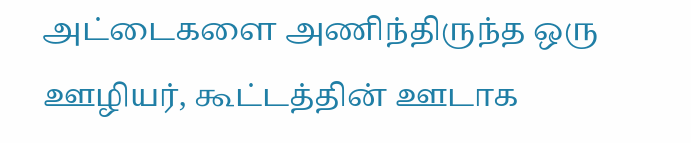அட்டைகளை அணிந்திருந்த ஒரு ஊழியர், கூட்டத்தின் ஊடாக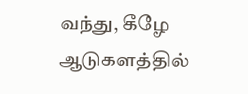வந்து, கீழே ஆடுகளத்தில்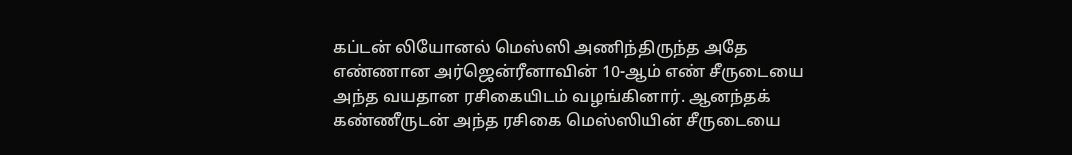கப்டன் லியோனல் மெஸ்ஸி அணிந்திருந்த அதே எண்ணான அர்ஜென்ரீனாவின் 10-ஆம் எண் சீருடையை அந்த வயதான ரசிகையிடம் வழங்கினார். ஆனந்தக் கண்ணீருடன் அந்த ரசிகை மெஸ்ஸியின் சீருடையை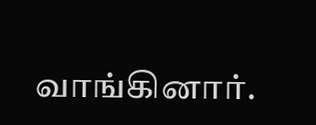வாங்கினார்.